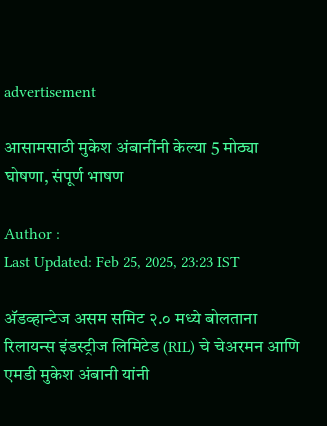advertisement

आसामसाठी मुकेश अंबानींनी केल्या 5 मोठ्या घोषणा, संपूर्ण भाषण

Author :
Last Updated: Feb 25, 2025, 23:23 IST

अ‍ॅडव्हान्टेज असम समिट २.० मध्ये बोलताना रिलायन्स इंडस्ट्रीज लिमिटेड (RIL) चे चेअरमन आणि एमडी मुकेश अंबानी यांनी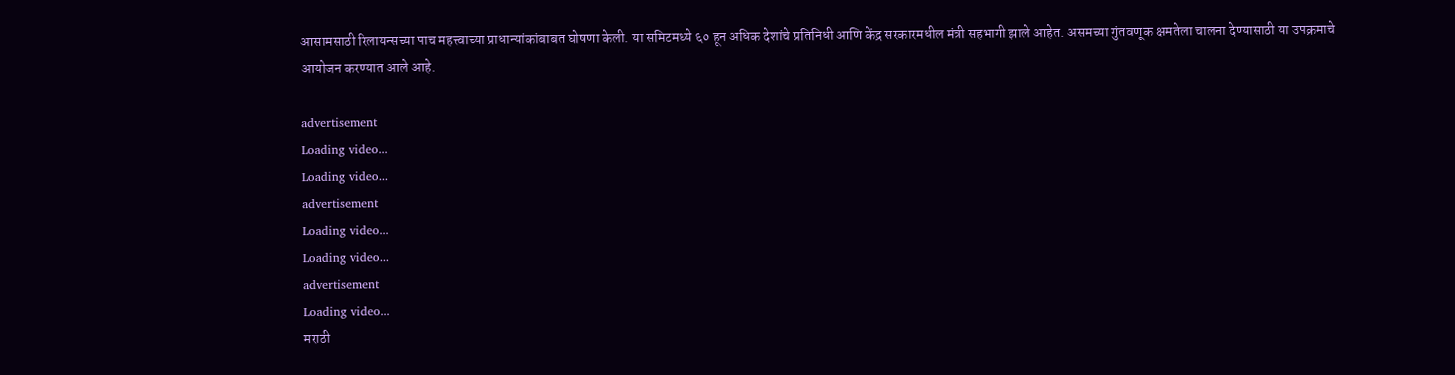आसामसाठी रिलायन्सच्या पाच महत्त्वाच्या प्राधान्यांकांबाबत घोषणा केली. या समिटमध्ये ६० हून अधिक देशांचे प्रतिनिधी आणि केंद्र सरकारमधील मंत्री सहभागी झाले आहेत. असमच्या गुंतवणूक क्षमतेला चालना देण्यासाठी या उपक्रमाचे आयोजन करण्यात आले आहे.

advertisement
Loading video...
Loading video...
advertisement
Loading video...
Loading video...
advertisement
Loading video...
मराठी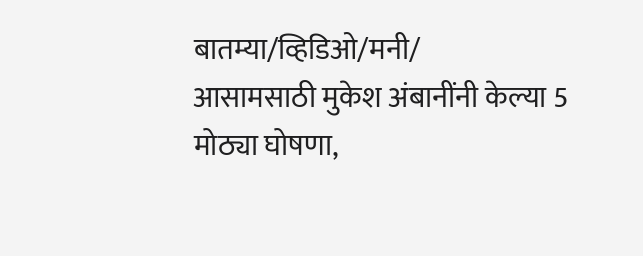बातम्या/व्हिडिओ/मनी/
आसामसाठी मुकेश अंबानींनी केल्या 5 मोठ्या घोषणा,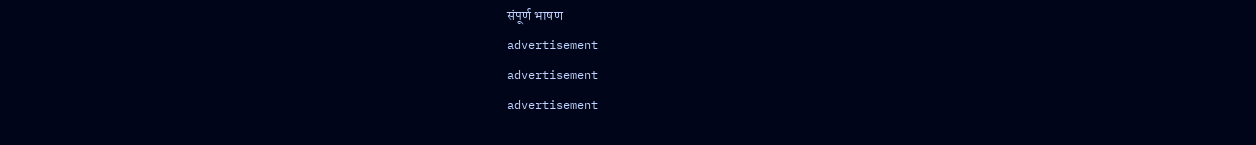संपूर्ण भाषण
advertisement
advertisement
advertisement